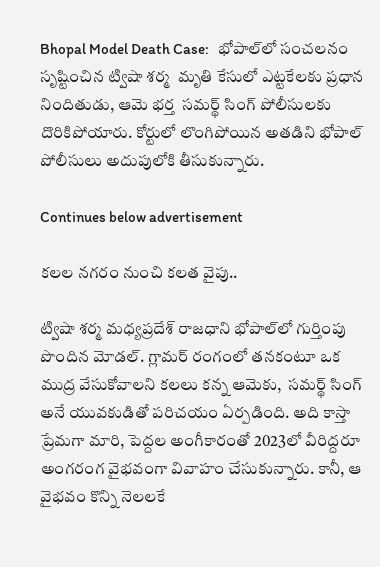Bhopal Model Death Case:   భోపాల్‌లో సంచలనం సృష్టించిన ట్విషా శర్మ  మృతి కేసులో ఎట్టకేలకు ప్రధాన నిందితుడు, ఆమె భర్త  సమర్థ్ సింగ్ పోలీసులకు దొరికిపోయారు. కోర్టులో లొంగిపోయిన అతడిని భోపాల్ పోలీసులు అదుపులోకి తీసుకున్నారు.

Continues below advertisement

కలల నగరం నుంచి కలత వైపు..

ట్విషా శర్మ మధ్యప్రదేశ్ రాజధాని భోపాల్‌లో గుర్తింపు పొందిన మోడల్. గ్లామర్ రంగంలో తనకంటూ ఒక ముద్ర వేసుకోవాలని కలలు కన్న ఆమెకు,  సమర్థ్ సింగ్  అనే యువకుడితో పరిచయం ఏర్పడింది. అది కాస్తా ప్రేమగా మారి, పెద్దల అంగీకారంతో 2023లో వీరిద్దరూ అంగరంగ వైభవంగా వివాహం చేసుకున్నారు. కానీ, ఆ వైభవం కొన్ని నెలలకే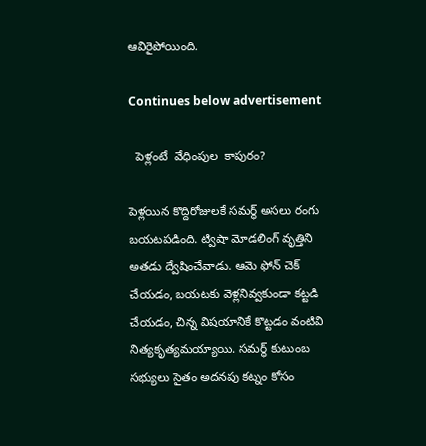ఆవిరైపోయింది.

Continues below advertisement

  పెళ్లంటే  వేధింపుల  కాపురం?

పెళ్లయిన కొద్దిరోజులకే సమర్థ్ అసలు రంగు బయటపడింది. ట్విషా మోడలింగ్ వృత్తిని అతడు ద్వేషించేవాడు. ఆమె ఫోన్ చెక్ చేయడం, బయటకు వెళ్లనివ్వకుండా కట్టడి చేయడం, చిన్న విషయానికే కొట్టడం వంటివి నిత్యకృత్యమయ్యాయి. సమర్థ్ కుటుంబ సభ్యులు సైతం అదనపు కట్నం కోసం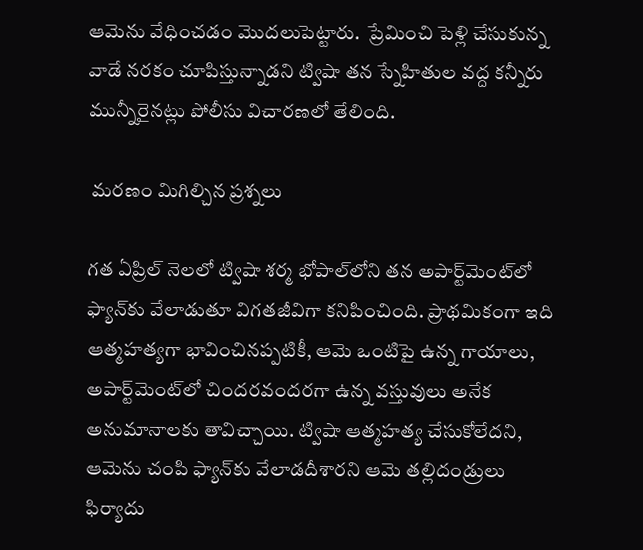ఆమెను వేధించడం మొదలుపెట్టారు.  ప్రేమించి పెళ్లి చేసుకున్న వాడే నరకం చూపిస్తున్నాడని ట్విషా తన స్నేహితుల వద్ద కన్నీరు మున్నీరైనట్లు పోలీసు విచారణలో తేలింది.

 మరణం మిగిల్చిన ప్రశ్నలు

గత ఏప్రిల్ నెలలో ట్విషా శర్మ భోపాల్‌లోని తన అపార్ట్‌మెంట్‌లో ఫ్యాన్‌కు వేలాడుతూ విగతజీవిగా కనిపించింది. ప్రాథమికంగా ఇది ఆత్మహత్యగా భావించినప్పటికీ, ఆమె ఒంటిపై ఉన్న గాయాలు, అపార్ట్‌మెంట్‌లో చిందరవందరగా ఉన్న వస్తువులు అనేక అనుమానాలకు తావిచ్చాయి. ట్విషా ఆత్మహత్య చేసుకోలేదని, ఆమెను చంపి ఫ్యాన్‌కు వేలాడదీశారని ఆమె తల్లిదండ్రులు ఫిర్యాదు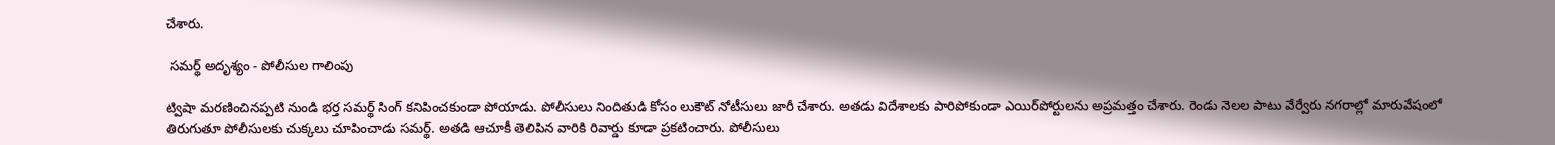చేశారు.

 సమర్థ్ అదృశ్యం - పోలీసుల గాలింపు

ట్విషా మరణించినప్పటి నుండి భర్త సమర్థ్ సింగ్ కనిపించకుండా పోయాడు. పోలీసులు నిందితుడి కోసం లుకౌట్ నోటీసులు జారీ చేశారు. అతడు విదేశాలకు పారిపోకుండా ఎయిర్‌పోర్టులను అప్రమత్తం చేశారు. రెండు నెలల పాటు వేర్వేరు నగరాల్లో మారువేషంలో తిరుగుతూ పోలీసులకు చుక్కలు చూపించాడు సమర్థ్. అతడి ఆచూకీ తెలిపిన వారికి రివార్డు కూడా ప్రకటించారు. పోలీసులు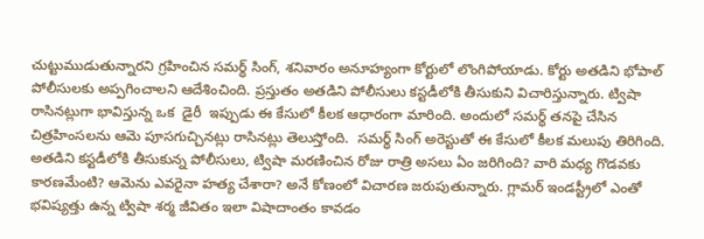చుట్టుముడుతున్నారని గ్రహించిన సమర్థ్ సింగ్, శనివారం అనూహ్యంగా కోర్టులో లొంగిపోయాడు. కోర్టు అతడిని భోపాల్ పోలీసులకు అప్పగించాలని ఆదేశించింది. ప్రస్తుతం అతడిని పోలీసులు కస్టడీలోకి తీసుకుని విచారిస్తున్నారు. ట్విషా రాసినట్లుగా భావిస్తున్న ఒక  డైరీ  ఇప్పుడు ఈ కేసులో కీలక ఆధారంగా మారింది. అందులో సమర్థ్ తనపై చేసిన చిత్రహింసలను ఆమె పూసగుచ్చినట్లు రాసినట్లు తెలుస్తోంది.  సమర్థ్ సింగ్ అరెస్టుతో ఈ కేసులో కీలక మలుపు తిరిగింది. అతడిని కస్టడీలోకి తీసుకున్న పోలీసులు, ట్విషా మరణించిన రోజు రాత్రి అసలు ఏం జరిగింది? వారి మధ్య గొడవకు కారణమేంటి? ఆమెను ఎవరైనా హత్య చేశారా? అనే కోణంలో విచారణ జరుపుతున్నారు. గ్లామర్ ఇండస్ట్రీలో ఎంతో భవిష్యత్తు ఉన్న ట్విషా శర్మ జీవితం ఇలా విషాదాంతం కావడం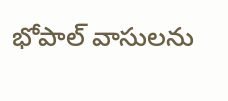భోపాల్ వాసులను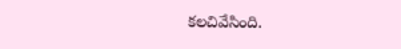కలచివేసింది.